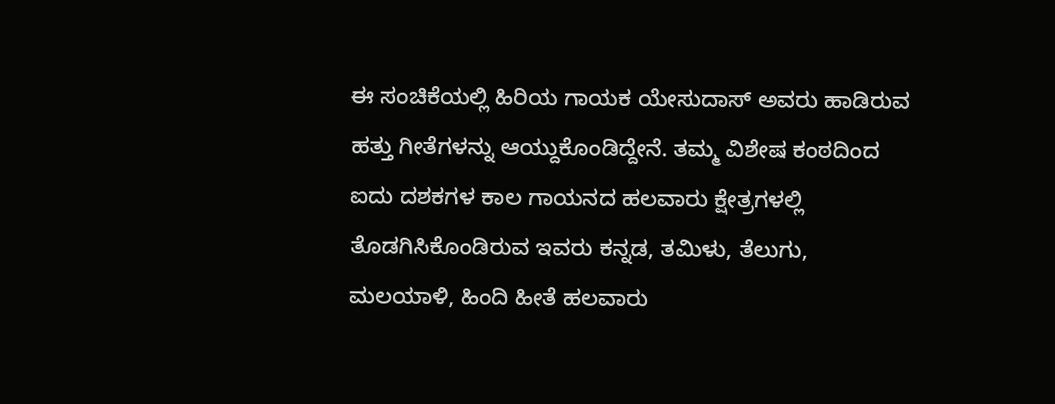ಈ ಸಂಚಿಕೆಯಲ್ಲಿ ಹಿರಿಯ ಗಾಯಕ ಯೇಸುದಾಸ್ ಅವರು ಹಾಡಿರುವ ಹತ್ತು ಗೀತೆಗಳನ್ನು ಆಯ್ದುಕೊಂಡಿದ್ದೇನೆ. ತಮ್ಮ ವಿಶೇಷ ಕಂಠದಿಂದ ಐದು ದಶಕಗಳ ಕಾಲ ಗಾಯನದ ಹಲವಾರು ಕ್ಷೇತ್ರಗಳಲ್ಲಿ ತೊಡಗಿಸಿಕೊಂಡಿರುವ ಇವರು ಕನ್ನಡ, ತಮಿಳು, ತೆಲುಗು, ಮಲಯಾಳಿ, ಹಿಂದಿ ಹೀತೆ ಹಲವಾರು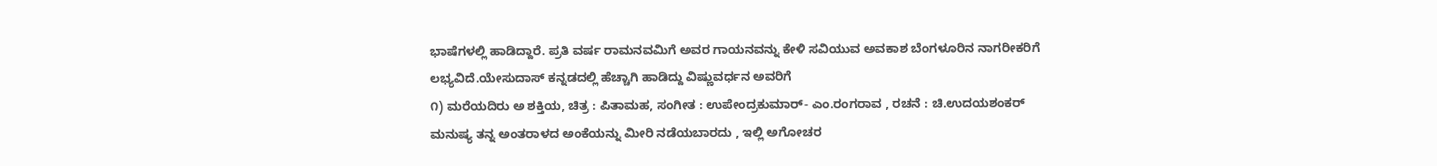ಭಾಷೆಗಳಲ್ಲಿ ಹಾಡಿದ್ದಾರೆ. ಪ್ರತಿ ವರ್ಷ ರಾಮನವಮಿಗೆ ಅವರ ಗಾಯನವನ್ನು ಕೇಳಿ ಸವಿಯುವ ಅವಕಾಶ ಬೆಂಗಳೂರಿನ ನಾಗರೀಕರಿಗೆ ಲಭ್ಯವಿದೆ.ಯೇಸುದಾಸ್ ಕನ್ನಡದಲ್ಲಿ ಹೆಚ್ಚಾಗಿ ಹಾಡಿದ್ದು ವಿಷ್ಣುವರ್ಧನ ಅವರಿಗೆ
೧) ಮರೆಯದಿರು ಅ ಶಕ್ತಿಯ, ಚಿತ್ರ : ಪಿತಾಮಹ, ಸಂಗೀತ : ಉಪೇಂದ್ರಕುಮಾರ್- ಎಂ.ರಂಗರಾವ , ರಚನೆ : ಚಿ.ಉದಯಶಂಕರ್
ಮನುಷ್ಯ ತನ್ನ ಅಂತರಾಳದ ಅಂಕೆಯನ್ನು ಮೀರಿ ನಡೆಯಬಾರದು , ಇಲ್ಲಿ ಅಗೋಚರ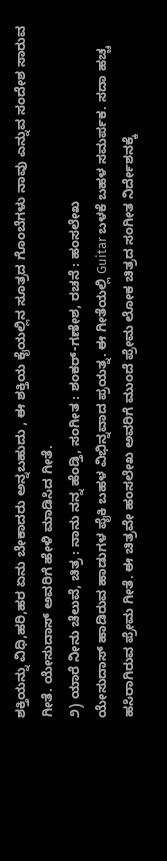ಶಕ್ತಿಯನ್ನು ವಿಧಿ,ಹರಿ,ಹರ ಏನು ಬೇಕಾದರು ಅನ್ನಬಹುದು , ಈ ಶಕ್ತಿಯ ಕೈಯಲ್ಲಿನ ಸೂತ್ರದ ಗೊಂಬೆಗಳು ನಾವು ಎನ್ನುವ ಸಂದೇಶ ಸಾರುವ ಗೀತೆ. ಯೇಸುದಾಸ್ ಅವರಿಗೆ ಹೇಳಿ ಮಾಡಿಸಿದ ಗೀತೆ.
೨) ಯಾರೆ ನೀನು ಚೆಲುವೆ, ಚಿತ್ರ : ನಾನು ನನ್ನ ಹೆಂಡ್ತಿ, ಸಂಗೀತ : ಶಂಕರ್-ಗಣೇಶ, ರಚನೆ : ಹಂಸಲೇಖ
ಯೇಸುದಾಸ್ ಹಾಡಿರುವ ಹಾಡುಗಳ ಪೈಕಿ ಬಹಳ ವಿಭಿನ್ನವಾದ ಪ್ರಯತ್ನ. ಈ ಗೀತೆಯಲ್ಲಿ Guitar ಬಳಕೆ ಬಹಳ ಸಮರ್ಪಕ. ಸದಾ ಹಚ್ಚ ಹಸಿರಾಗಿರುವ ಪ್ರೇಮ ಗೀತೆ. ಈ ಚಿತ್ರವೇ ಹಂಸಲೇಖ ಅವರಿಗೆ ಮುಂದೆ ಪ್ರೇಮ ಲೋಕ ಚಿತ್ರದ ಸಂಗೀತ ನಿರ್ದೇಶನಕ್ಕೆ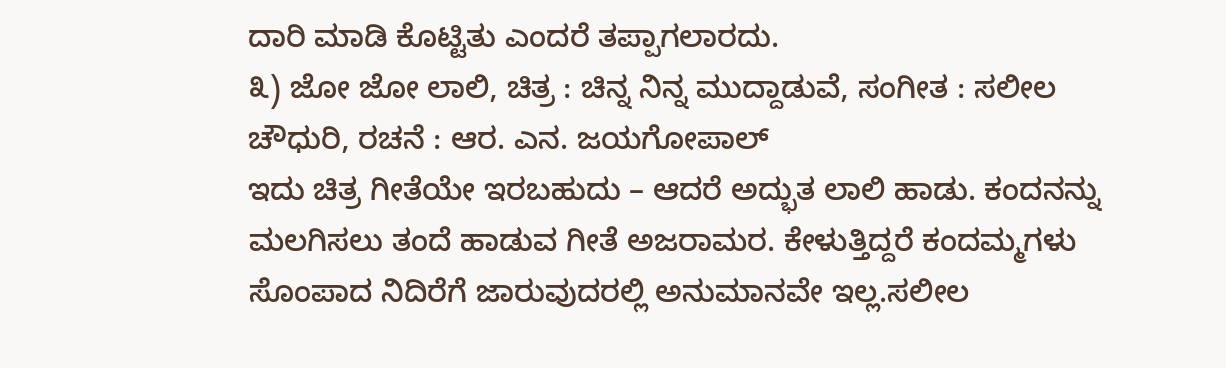ದಾರಿ ಮಾಡಿ ಕೊಟ್ಟಿತು ಎಂದರೆ ತಪ್ಪಾಗಲಾರದು.
೩) ಜೋ ಜೋ ಲಾಲಿ, ಚಿತ್ರ : ಚಿನ್ನ ನಿನ್ನ ಮುದ್ದಾಡುವೆ, ಸಂಗೀತ : ಸಲೀಲ ಚೌಧುರಿ, ರಚನೆ : ಆರ. ಎನ. ಜಯಗೋಪಾಲ್
ಇದು ಚಿತ್ರ ಗೀತೆಯೇ ಇರಬಹುದು – ಆದರೆ ಅದ್ಭುತ ಲಾಲಿ ಹಾಡು. ಕಂದನನ್ನು ಮಲಗಿಸಲು ತಂದೆ ಹಾಡುವ ಗೀತೆ ಅಜರಾಮರ. ಕೇಳುತ್ತಿದ್ದರೆ ಕಂದಮ್ಮಗಳು ಸೊಂಪಾದ ನಿದಿರೆಗೆ ಜಾರುವುದರಲ್ಲಿ ಅನುಮಾನವೇ ಇಲ್ಲ.ಸಲೀಲ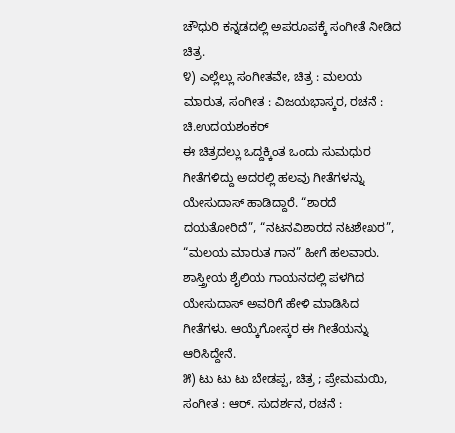ಚೌಧುರಿ ಕನ್ನಡದಲ್ಲಿ ಅಪರೂಪಕ್ಕೆ ಸಂಗೀತೆ ನೀಡಿದ ಚಿತ್ರ.
೪) ಎಲ್ಲೆಲ್ಲು ಸಂಗೀತವೇ, ಚಿತ್ರ : ಮಲಯ ಮಾರುತ, ಸಂಗೀತ : ವಿಜಯಭಾಸ್ಕರ, ರಚನೆ : ಚಿ.ಉದಯಶಂಕರ್
ಈ ಚಿತ್ರದಲ್ಲು ಒದ್ದಕ್ಕಿಂತ ಒಂದು ಸುಮಧುರ ಗೀತೆಗಳಿದ್ದು ಅದರಲ್ಲಿ ಹಲವು ಗೀತೆಗಳನ್ನು ಯೇಸುದಾಸ್ ಹಾಡಿದ್ದಾರೆ. “ಶಾರದೆ ದಯತೋರಿದೆ”, “ನಟನವಿಶಾರದ ನಟಶೇಖರ”, “ಮಲಯ ಮಾರುತ ಗಾನ” ಹೀಗೆ ಹಲವಾರು. ಶಾಸ್ತ್ರೀಯ ಶೈಲಿಯ ಗಾಯನದಲ್ಲಿ ಪಳಗಿದ ಯೇಸುದಾಸ್ ಅವರಿಗೆ ಹೇಳಿ ಮಾಡಿಸಿದ ಗೀತೆಗಳು. ಆಯ್ಕೆಗೋಸ್ಕರ ಈ ಗೀತೆಯನ್ನು ಆರಿಸಿದ್ದೇನೆ.
೫) ಟು ಟು ಟು ಬೇಡಪ್ಪ, ಚಿತ್ರ ; ಪ್ರೇಮಮಯಿ, ಸಂಗೀತ : ಆರ್. ಸುದರ್ಶನ, ರಚನೆ :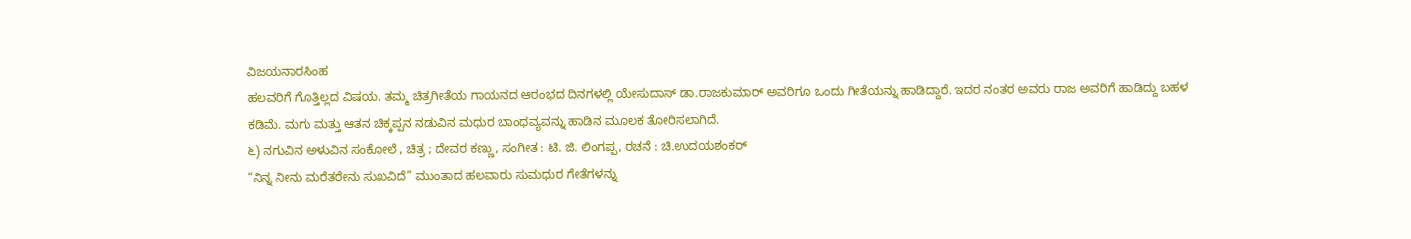ವಿಜಯನಾರಸಿಂಹ
ಹಲವರಿಗೆ ಗೊತ್ತಿಲ್ಲದ ವಿಷಯ. ತಮ್ಮ ಚಿತ್ರಗೀತೆಯ ಗಾಯನದ ಆರಂಭದ ದಿನಗಳಲ್ಲಿ ಯೇಸುದಾಸ್ ಡಾ.ರಾಜಕುಮಾರ್ ಅವರಿಗೂ ಒಂದು ಗೀತೆಯನ್ನು ಹಾಡಿದ್ದಾರೆ. ಇದರ ನಂತರ ಅವರು ರಾಜ ಅವರಿಗೆ ಹಾಡಿದ್ದು ಬಹಳ ಕಡಿಮೆ. ಮಗು ಮತ್ತು ಆತನ ಚಿಕ್ಕಪ್ಪನ ನಡುವಿನ ಮಧುರ ಬಾಂಧವ್ಯವನ್ನು ಹಾಡಿನ ಮೂಲಕ ತೋರಿಸಲಾಗಿದೆ.
೬) ನಗುವಿನ ಅಳುವಿನ ಸಂಕೋಲೆ , ಚಿತ್ರ ; ದೇವರ ಕಣ್ಣು, ಸಂಗೀತ : ಟಿ. ಜಿ. ಲಿಂಗಪ್ಪ, ರಚನೆ : ಚಿ.ಉದಯಶಂಕರ್
“ನಿನ್ನ ನೀನು ಮರೆತರೇನು ಸುಖವಿದೆ” ಮುಂತಾದ ಹಲವಾರು ಸುಮಧುರ ಗೇತೆಗಳನ್ನು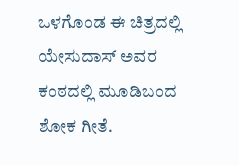ಒಳಗೊಂಡ ಈ ಚಿತ್ರದಲ್ಲಿ ಯೇಸುದಾಸ್ ಅವರ ಕಂಠದಲ್ಲಿ ಮೂಡಿಬಂದ ಶೋಕ ಗೀತೆ.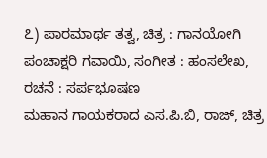೭) ಪಾರಮಾರ್ಥ ತತ್ವ, ಚಿತ್ರ : ಗಾನಯೋಗಿ ಪಂಚಾಕ್ಷರಿ ಗವಾಯಿ, ಸಂಗೀತ : ಹಂಸಲೇಖ, ರಚನೆ : ಸರ್ಪಭೂಷಣ
ಮಹಾನ ಗಾಯಕರಾದ ಎಸ.ಪಿ.ಬಿ, ರಾಜ್, ಚಿತ್ರ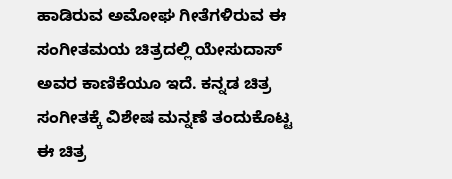ಹಾಡಿರುವ ಅಮೋಘ ಗೀತೆಗಳಿರುವ ಈ ಸಂಗೀತಮಯ ಚಿತ್ರದಲ್ಲಿ ಯೇಸುದಾಸ್ ಅವರ ಕಾಣಿಕೆಯೂ ಇದೆ. ಕನ್ನಡ ಚಿತ್ರ ಸಂಗೀತಕ್ಕೆ ವಿಶೇಷ ಮನ್ನಣೆ ತಂದುಕೊಟ್ಟ ಈ ಚಿತ್ರ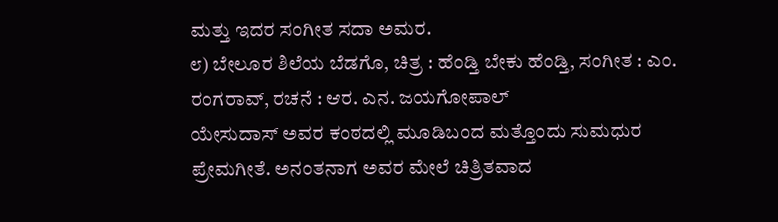ಮತ್ತು ಇದರ ಸಂಗೀತ ಸದಾ ಅಮರ.
೮) ಬೇಲೂರ ಶಿಲೆಯ ಬೆಡಗೊ, ಚಿತ್ರ : ಹೆಂಡ್ತಿ ಬೇಕು ಹೆಂಡ್ತಿ, ಸಂಗೀತ : ಎಂ. ರಂಗರಾವ್, ರಚನೆ : ಆರ. ಎನ. ಜಯಗೋಪಾಲ್
ಯೇಸುದಾಸ್ ಅವರ ಕಂಠದಲ್ಲಿ ಮೂಡಿಬಂದ ಮತ್ತೊಂದು ಸುಮಧುರ ಪ್ರೇಮಗೀತೆ. ಅನಂತನಾಗ ಅವರ ಮೇಲೆ ಚಿತ್ರಿತವಾದ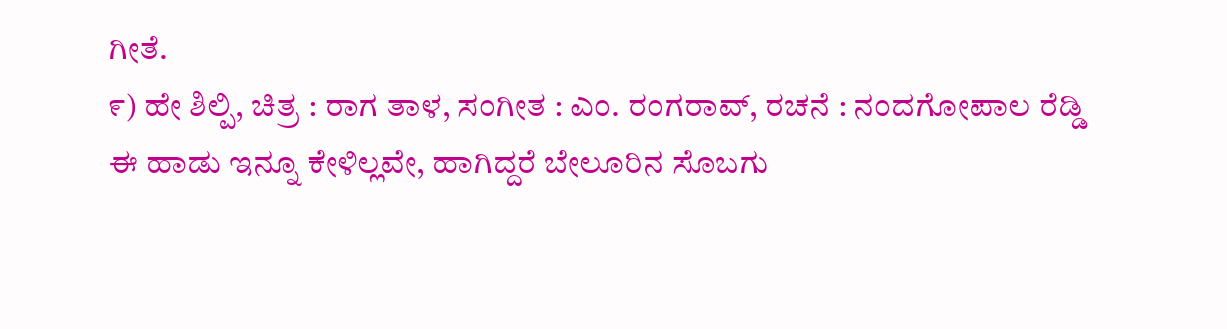ಗೀತೆ.
೯) ಹೇ ಶಿಲ್ಪಿ, ಚಿತ್ರ : ರಾಗ ತಾಳ, ಸಂಗೀತ : ಎಂ. ರಂಗರಾವ್, ರಚನೆ : ನಂದಗೋಪಾಲ ರೆಡ್ಡಿ
ಈ ಹಾಡು ಇನ್ನೂ ಕೇಳಿಲ್ಲವೇ, ಹಾಗಿದ್ದರೆ ಬೇಲೂರಿನ ಸೊಬಗು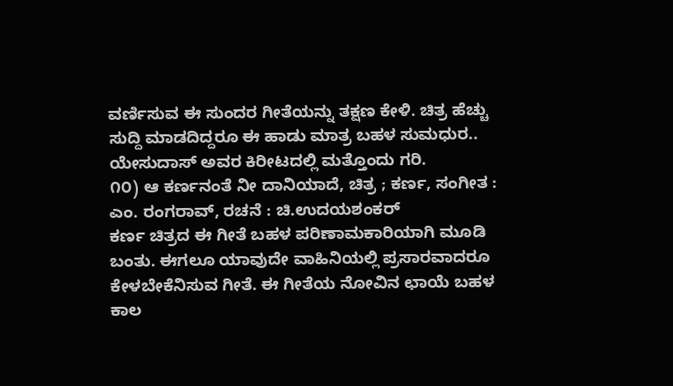ವರ್ಣಿಸುವ ಈ ಸುಂದರ ಗೀತೆಯನ್ನು ತಕ್ಷಣ ಕೇಳಿ. ಚಿತ್ರ ಹೆಚ್ಚು ಸುದ್ದಿ ಮಾಡದಿದ್ದರೂ ಈ ಹಾಡು ಮಾತ್ರ ಬಹಳ ಸುಮಧುರ.. ಯೇಸುದಾಸ್ ಅವರ ಕಿರೀಟದಲ್ಲಿ ಮತ್ತೊಂದು ಗರಿ.
೧೦) ಆ ಕರ್ಣನಂತೆ ನೀ ದಾನಿಯಾದೆ, ಚಿತ್ರ ; ಕರ್ಣ, ಸಂಗೀತ : ಎಂ. ರಂಗರಾವ್, ರಚನೆ : ಚಿ.ಉದಯಶಂಕರ್
ಕರ್ಣ ಚಿತ್ರದ ಈ ಗೀತೆ ಬಹಳ ಪರಿಣಾಮಕಾರಿಯಾಗಿ ಮೂಡಿ ಬಂತು. ಈಗಲೂ ಯಾವುದೇ ವಾಹಿನಿಯಲ್ಲಿ ಪ್ರಸಾರವಾದರೂ ಕೇಳಬೇಕೆನಿಸುವ ಗೀತೆ. ಈ ಗೀತೆಯ ನೋವಿನ ಛಾಯೆ ಬಹಳ ಕಾಲ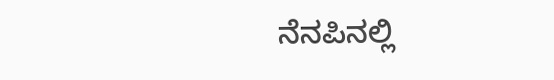ನೆನಪಿನಲ್ಲಿ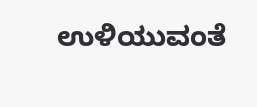ಉಳಿಯುವಂತೆ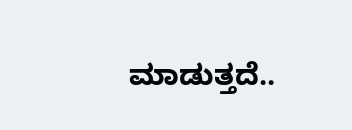ಮಾಡುತ್ತದೆ..